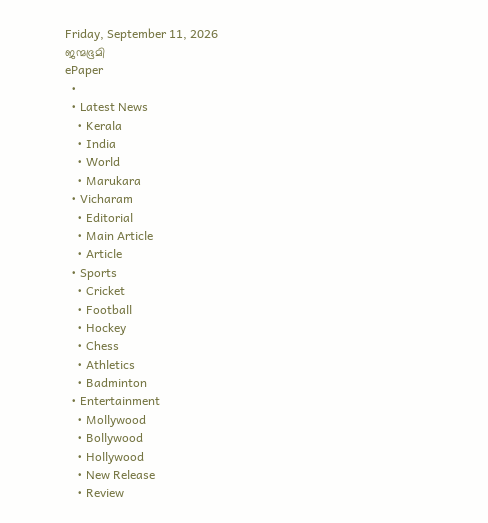Friday, September 11, 2026
ജന്മഭൂമി
ePaper
  •
  • Latest News
    • Kerala
    • India
    • World
    • Marukara
  • Vicharam
    • Editorial
    • Main Article
    • Article
  • Sports
    • Cricket
    • Football
    • Hockey
    • Chess
    • Athletics
    • Badminton
  • Entertainment
    • Mollywood
    • Bollywood
    • Hollywood
    • New Release
    • Review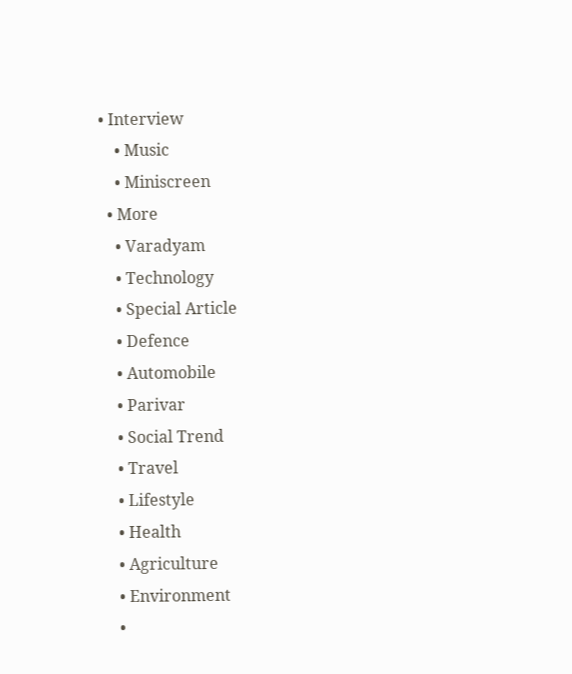• Interview
    • Music
    • Miniscreen
  • More
    • Varadyam
    • Technology
    • Special Article
    • Defence
    • Automobile
    • Parivar
    • Social Trend
    • Travel
    • Lifestyle
    • Health
    • Agriculture
    • Environment
    •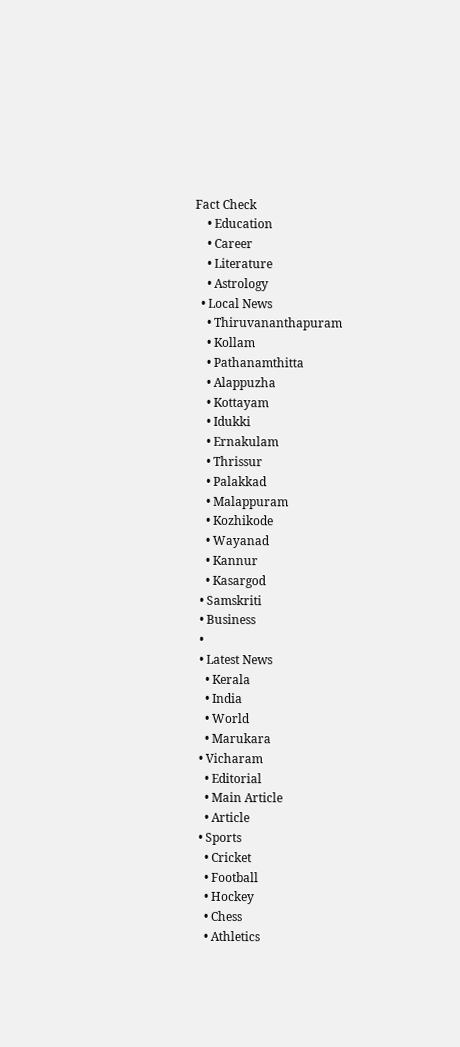Fact Check
    • Education
    • Career
    • Literature
    • Astrology
  • Local News
    • Thiruvananthapuram
    • Kollam
    • Pathanamthitta
    • Alappuzha
    • Kottayam
    • Idukki
    • Ernakulam
    • Thrissur
    • Palakkad
    • Malappuram
    • Kozhikode
    • Wayanad
    • Kannur
    • Kasargod
  • Samskriti
  • Business
  •
  • Latest News
    • Kerala
    • India
    • World
    • Marukara
  • Vicharam
    • Editorial
    • Main Article
    • Article
  • Sports
    • Cricket
    • Football
    • Hockey
    • Chess
    • Athletics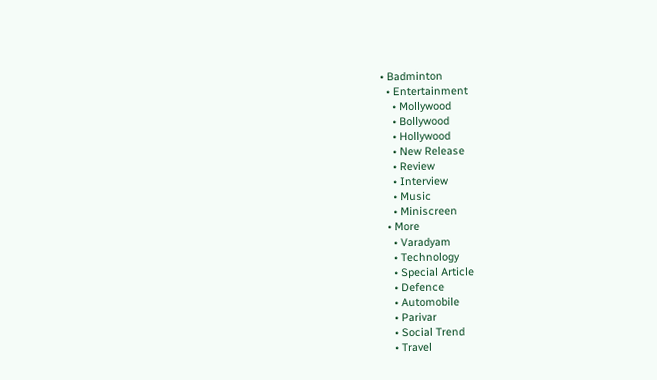• Badminton
  • Entertainment
    • Mollywood
    • Bollywood
    • Hollywood
    • New Release
    • Review
    • Interview
    • Music
    • Miniscreen
  • More
    • Varadyam
    • Technology
    • Special Article
    • Defence
    • Automobile
    • Parivar
    • Social Trend
    • Travel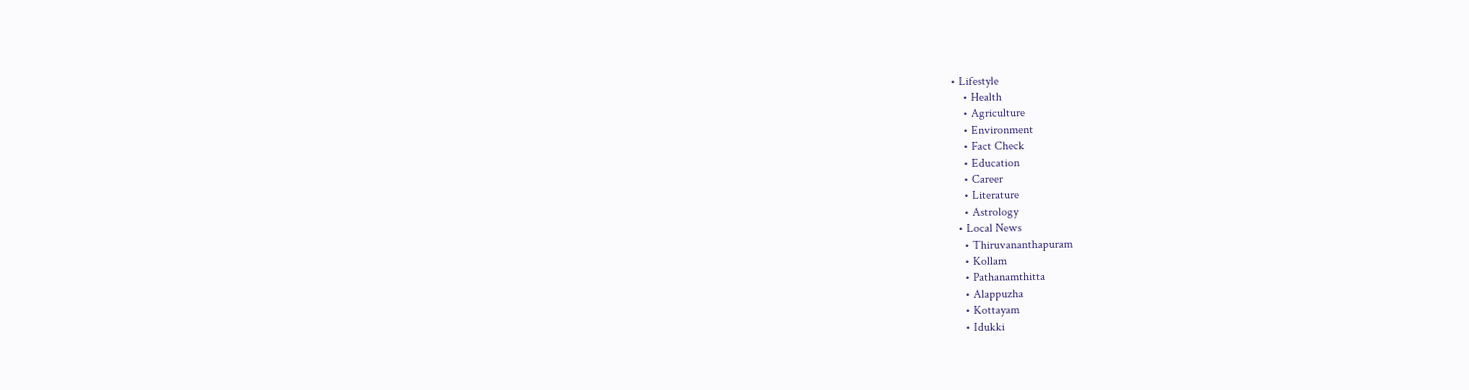• Lifestyle
    • Health
    • Agriculture
    • Environment
    • Fact Check
    • Education
    • Career
    • Literature
    • Astrology
  • Local News
    • Thiruvananthapuram
    • Kollam
    • Pathanamthitta
    • Alappuzha
    • Kottayam
    • Idukki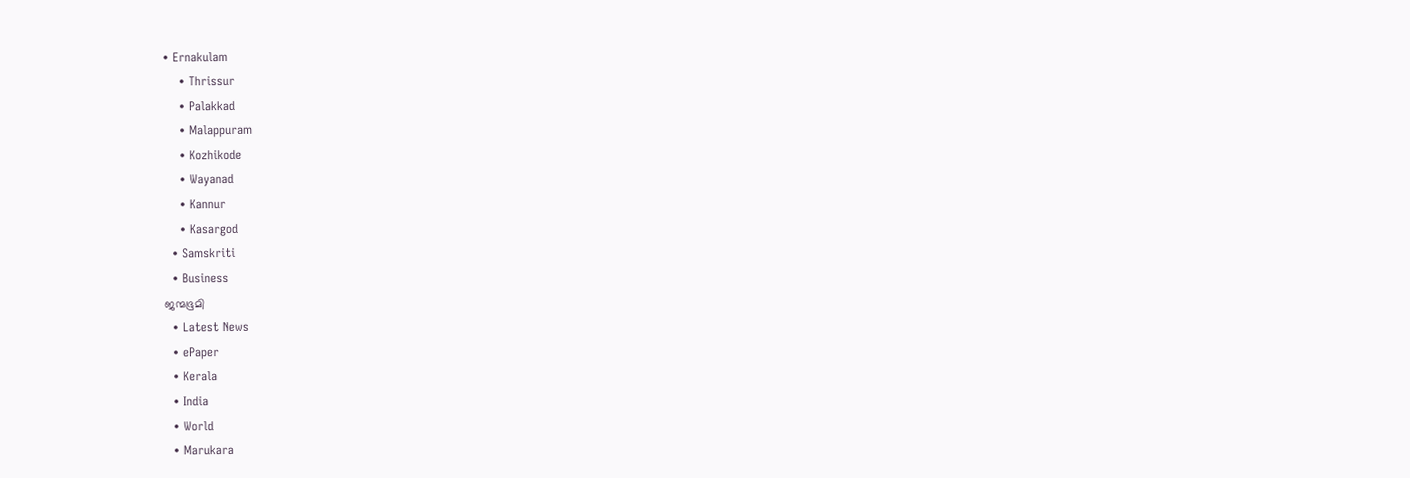• Ernakulam
    • Thrissur
    • Palakkad
    • Malappuram
    • Kozhikode
    • Wayanad
    • Kannur
    • Kasargod
  • Samskriti
  • Business
ജന്മഭൂമി
  • Latest News
  • ePaper
  • Kerala
  • India
  • World
  • Marukara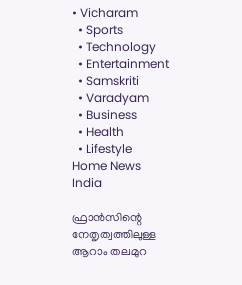• Vicharam
  • Sports
  • Technology
  • Entertainment
  • Samskriti
  • Varadyam
  • Business
  • Health
  • Lifestyle
Home News India

ഫ്രാന്‍സിന്റെ നേതൃത്വത്തിലുള്ള ആറാം തലമുറ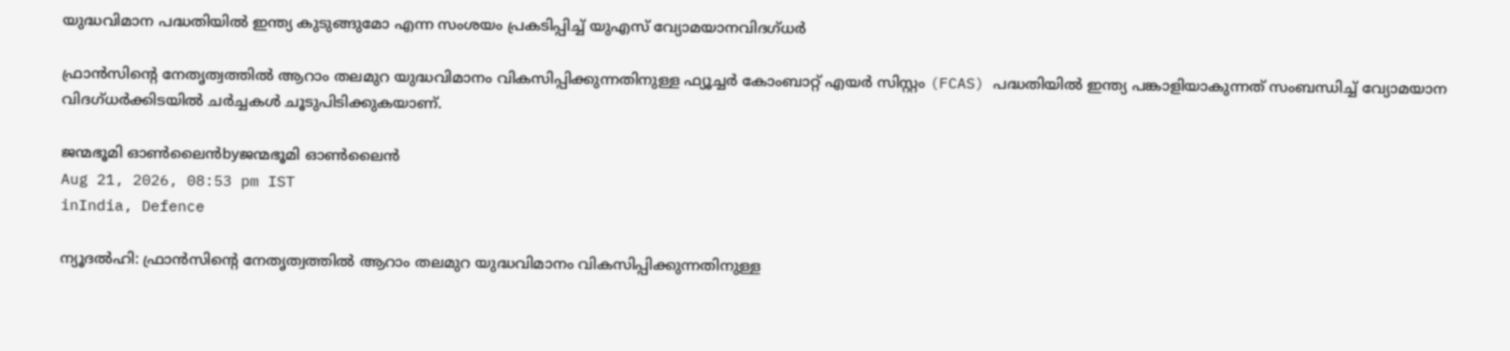യുദ്ധവിമാന പദ്ധതിയില്‍ ഇന്ത്യ കുടുങ്ങുമോ എന്ന സംശയം പ്രകടിപ്പിച്ച് യുഎസ് വ്യോമയാനവിദഗ്ധര്‍

ഫ്രാൻസിന്റെ നേതൃത്വത്തില്‍ ആറാം തലമുറ യുദ്ധവിമാനം വികസിപ്പിക്കുന്നതിനുള്ള ഫ്യൂച്ചർ കോംബാറ്റ് എയർ സിസ്റ്റം (FCAS) പദ്ധതിയില്‍ ഇന്ത്യ പങ്കാളിയാകുന്നത് സംബന്ധിച്ച് വ്യോമയാന വിദഗ്ധർക്കിടയിൽ ചർച്ചകൾ ചൂടുപിടിക്കുകയാണ്.

ജന്മഭൂമി ഓണ്‍ലൈന്‍byജന്മഭൂമി ഓണ്‍ലൈന്‍
Aug 21, 2026, 08:53 pm IST
inIndia, Defence

ന്യൂദല്‍ഹി: ഫ്രാൻസിന്റെ നേതൃത്വത്തില്‍ ആറാം തലമുറ യുദ്ധവിമാനം വികസിപ്പിക്കുന്നതിനുള്ള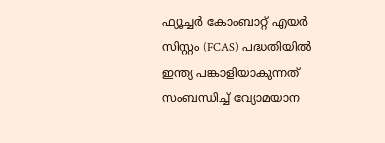ഫ്യൂച്ചർ കോംബാറ്റ് എയർ സിസ്റ്റം (FCAS) പദ്ധതിയില്‍ ഇന്ത്യ പങ്കാളിയാകുന്നത് സംബന്ധിച്ച് വ്യോമയാന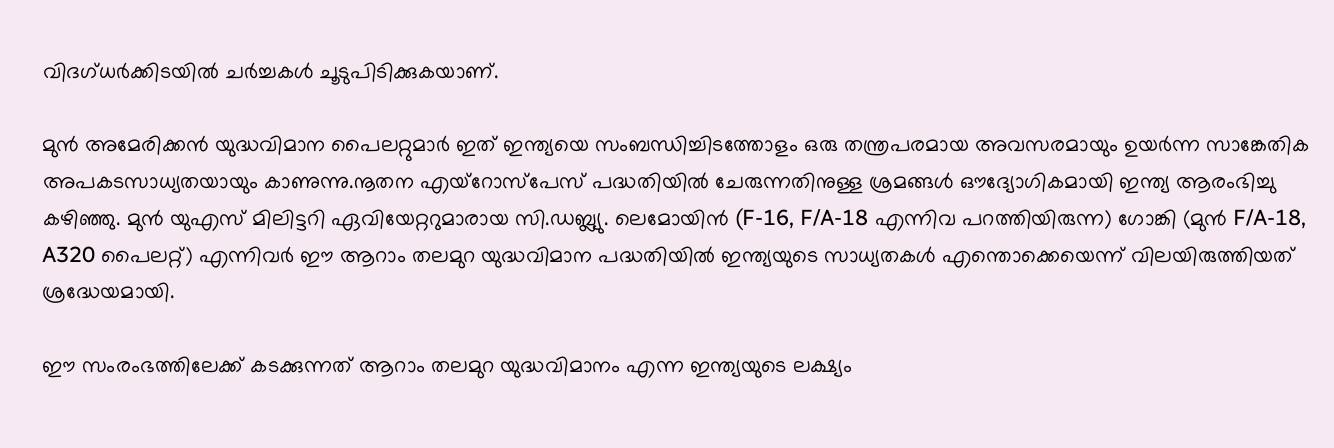വിദഗ്ധർക്കിടയിൽ ചർച്ചകൾ ചൂടുപിടിക്കുകയാണ്.

മുൻ അമേരിക്കൻ യുദ്ധവിമാന പൈലറ്റുമാർ ഇത് ഇന്ത്യയെ സംബന്ധിച്ചിടത്തോളം ഒരു തന്ത്രപരമായ അവസരമായും ഉയർന്ന സാങ്കേതിക അപകടസാധ്യതയായും കാണുന്നു.നൂതന എയ്‌റോസ്‌പേസ് പദ്ധതിയിൽ ചേരുന്നതിനുള്ള ശ്രമങ്ങൾ ഔദ്യോഗികമായി ഇന്ത്യ ആരംഭിച്ചു കഴിഞ്ഞു. മുന്‍ യുഎസ് മിലിട്ടറി ഏവിയേറ്ററുമാരായ സി.ഡബ്ല്യു. ലെമോയിൻ (F-16, F/A-18 എന്നിവ പറത്തിയിരുന്ന) ഗോങ്കി (മുൻ F/A-18, A320 പൈലറ്റ്) എന്നിവർ ഈ ആറാം തലമുറ യുദ്ധവിമാന പദ്ധതിയില്‍ ഇന്ത്യയുടെ സാധ്യതകള്‍ എന്തൊക്കെയെന്ന് വിലയിരുത്തിയത് ശ്രദ്ധേയമായി.

ഈ സംരംഭത്തിലേക്ക് കടക്കുന്നത് ആറാം തലമുറ യുദ്ധവിമാനം എന്ന ഇന്ത്യയുടെ ലക്ഷ്യം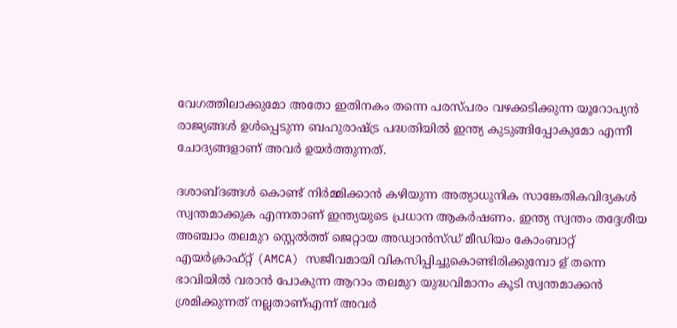വേഗത്തിലാക്കുമോ അതോ ഇതിനകം തന്നെ പരസ്പരം വഴക്കടിക്കുന്ന യൂറോപ്യന്‍ രാജ്യങ്ങള്‍ ഉള്‍പ്പെടുന്ന ബഹുരാഷ്‌ട്ര പദ്ധതിയിൽ ഇന്ത്യ കുടുങ്ങിപ്പോകുമോ എന്നീ ചോദ്യങ്ങളാണ് അവര്‍ ഉയര്‍ത്തുന്നത്.

ദശാബ്ദങ്ങൾ കൊണ്ട് നിർമ്മിക്കാൻ കഴിയുന്ന അത്യാധുനിക സാങ്കേതികവിദ്യകൾ സ്വന്തമാക്കുക എന്നതാണ് ഇന്ത്യയുടെ പ്രധാന ആകർഷണം. ഇന്ത്യ സ്വന്തം തദ്ദേശീയ അഞ്ചാം തലമുറ സ്റ്റെൽത്ത് ജെറ്റായ അഡ്വാൻസ്ഡ് മീഡിയം കോംബാറ്റ് എയർക്രാഫ്റ്റ് (AMCA) സജീവമായി വികസിപ്പിച്ചുകൊണ്ടിരിക്കുമ്പോ ള‍് തന്നെ ഭാവിയില്‍ വരാന്‍ പോകുന്ന ആറാം തലമുറ യുദ്ധവിമാനം കൂടി സ്വന്തമാക്കന്‍ ശ്രമിക്കുന്നത് നല്ലതാണ്എന്ന് അവര്‍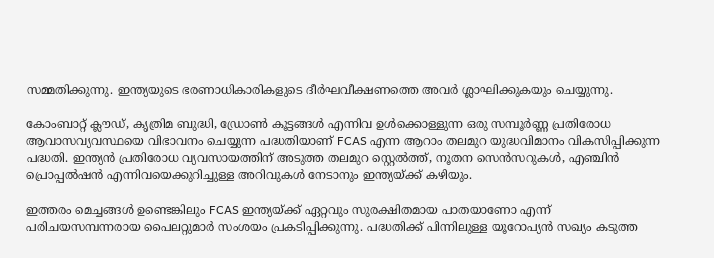സമ്മതിക്കുന്നു. ഇന്ത്യയുടെ ഭരണാധികാരികളുടെ ദീര്‍ഘവീക്ഷണത്തെ അവര്‍ ശ്ലാഘിക്കുകയും ചെയ്യുന്നു.

കോംബാറ്റ് ക്ലൗഡ്, കൃത്രിമ ബുദ്ധി, ഡ്രോൺ കൂട്ടങ്ങൾ എന്നിവ ഉൾക്കൊള്ളുന്ന ഒരു സമ്പൂർണ്ണ പ്രതിരോധ ആവാസവ്യവസ്ഥയെ വിഭാവനം ചെയ്യുന്ന പദ്ധതിയാണ് FCAS എന്ന ആറാം തലമുറ യുദ്ധവിമാനം വികസിപ്പിക്കുന്ന പദ്ധതി. ഇന്ത്യൻ പ്രതിരോധ വ്യവസായത്തിന് അടുത്ത തലമുറ സ്റ്റെൽത്ത്, നൂതന സെൻസറുകൾ, എഞ്ചിൻ പ്രൊപ്പൽഷൻ എന്നിവയെക്കുറിച്ചുള്ള അറിവുകള്‍ നേടാനും ഇന്ത്യയ്‌ക്ക് കഴിയും.

ഇത്തരം മെച്ചങ്ങള്‍ ഉണ്ടെങ്കിലും FCAS ഇന്ത്യയ്‌ക്ക് ഏറ്റവും സുരക്ഷിതമായ പാതയാണോ എന്ന് പരിചയസമ്പന്നരായ പൈലറ്റുമാർ സംശയം പ്രകടിപ്പിക്കുന്നു. പദ്ധതിക്ക് പിന്നിലുള്ള യൂറോപ്യൻ സഖ്യം കടുത്ത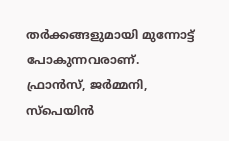തർക്കങ്ങളുമായി മുന്നോട്ട് പോകുന്നവരാണ്. ഫ്രാൻസ്, ജർമ്മനി, സ്പെയിൻ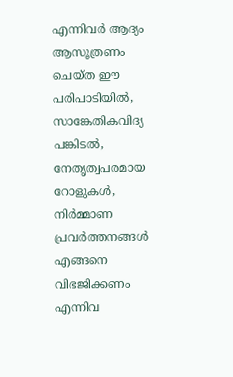എന്നിവർ ആദ്യം ആസൂത്രണം ചെയ്ത ഈ പരിപാടിയിൽ, സാങ്കേതികവിദ്യ പങ്കിടൽ, നേതൃത്വപരമായ റോളുകൾ, നിർമ്മാണ പ്രവർത്തനങ്ങൾ എങ്ങനെ വിഭജിക്കണം എന്നിവ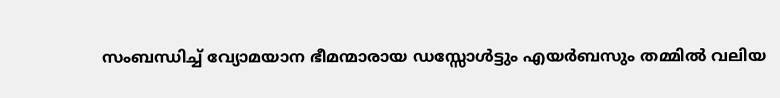സംബന്ധിച്ച് വ്യോമയാന ഭീമന്മാരായ ഡസ്സോൾട്ടും എയർബസും തമ്മിൽ വലിയ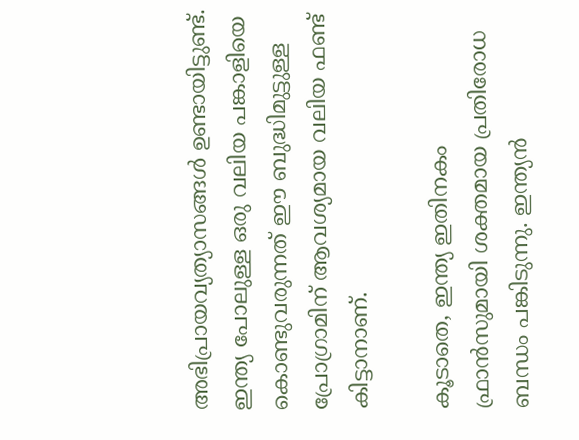അഭിപ്രായവ്യത്യാസങ്ങൾ ഉണ്ടായിട്ടുണ്ട്. ഇന്ത്യ പോലുള്ള ഒരു വലിയ പങ്കാളിയെ കൊണ്ടുവരുന്നത് ഈ ബുദ്ധിമുട്ടുള്ള പ്രോഗ്രാമിന് ആവശ്യമായ വലിയ ഫണ്ട് കിട്ടാനാണ്.

കൂടാതെ, ഇന്ത്യ ഇതിനകം ഫ്രാൻസുമായി ശക്തമായ പ്രതിരോധ ബന്ധം പങ്കിടുന്നു. ഇന്ത്യൻ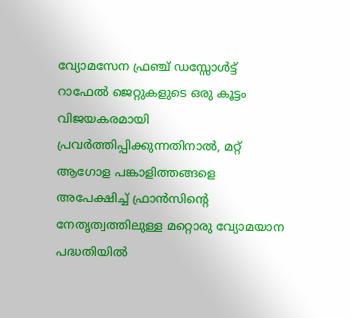വ്യോമസേന ഫ്രഞ്ച് ഡസ്സോൾട്ട് റാഫേൽ ജെറ്റുകളുടെ ഒരു കൂട്ടം വിജയകരമായി പ്രവർത്തിപ്പിക്കുന്നതിനാൽ, മറ്റ് ആഗോള പങ്കാളിത്തങ്ങളെ അപേക്ഷിച്ച് ഫ്രാൻസിന്റെ നേതൃത്വത്തിലുള്ള മറ്റൊരു വ്യോമയാന പദ്ധതിയിൽ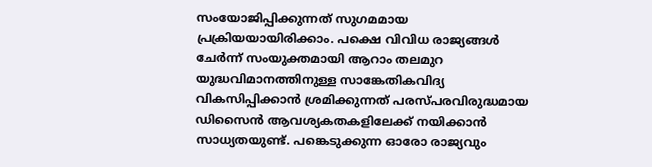സംയോജിപ്പിക്കുന്നത് സുഗമമായ പ്രക്രിയയായിരിക്കാം. പക്ഷെ വിവിധ രാജ്യങ്ങള്‍ ചേര്‍ന്ന് സംയുക്തമായി ആറാം തലമുറ യുദ്ധവിമാനത്തിനുള്ള സാങ്കേതികവിദ്യ വികസിപ്പിക്കാന്‍ ശ്രമിക്കുന്നത് പരസ്പരവിരുദ്ധമായ ഡിസൈൻ ആവശ്യകതകളിലേക്ക് നയിക്കാന്‍ സാധ്യതയുണ്ട്. പങ്കെടുക്കുന്ന ഓരോ രാജ്യവും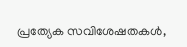പ്രത്യേക സവിശേഷതകൾ,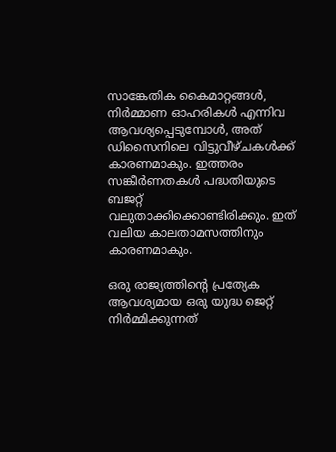സാങ്കേതിക കൈമാറ്റങ്ങൾ, നിർമ്മാണ ഓഹരികൾ എന്നിവ ആവശ്യപ്പെടുമ്പോൾ, അത് ഡിസൈനിലെ വിട്ടുവീഴ്ചകള്‍ക്ക് കാരണമാകും. ഇത്തരം സങ്കീർണതകൾ പദ്ധതിയുടെ ബജറ്റ് വലുതാക്കിക്കൊണ്ടിരിക്കും. ഇത് വലിയ കാലതാമസത്തിനും കാരണമാകും.

ഒരു രാജ്യത്തിന്റെ പ്രത്യേക ആവശ്യമായ ഒരു യുദ്ധ ജെറ്റ് നിർമ്മിക്കുന്നത്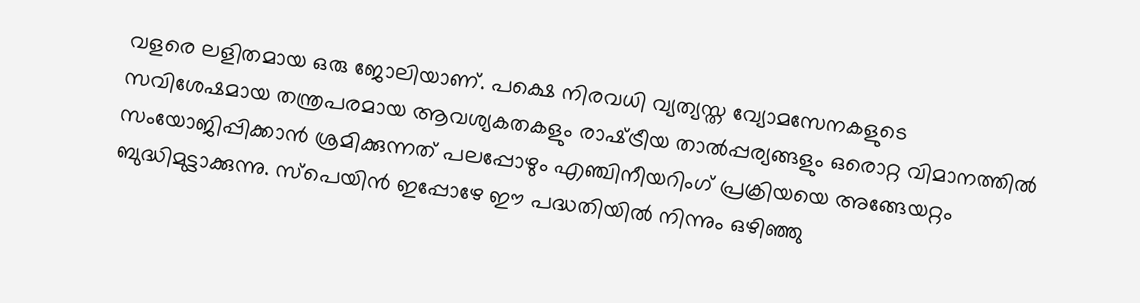വളരെ ലളിതമായ ഒരു ജോലിയാണ്. പക്ഷെ നിരവധി വ്യത്യസ്ത വ്യോമസേനകളുടെ സവിശേഷമായ തന്ത്രപരമായ ആവശ്യകതകളും രാഷ്‌ട്രീയ താൽപ്പര്യങ്ങളും ഒരൊറ്റ വിമാനത്തിൽ സംയോജിപ്പിക്കാൻ ശ്രമിക്കുന്നത് പലപ്പോഴും എഞ്ചിനീയറിംഗ് പ്രക്രിയയെ അങ്ങേയറ്റം ബുദ്ധിമുട്ടാക്കുന്നു. സ്പെയിന്‍ ഇപ്പോഴേ ഈ പദ്ധതിയില്‍ നിന്നും ഒഴിഞ്ഞു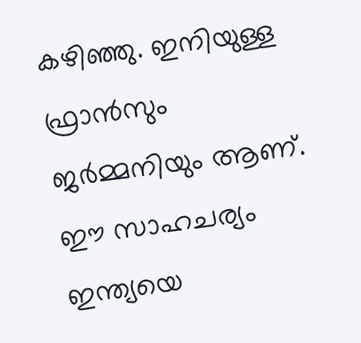കഴിഞ്ഞു. ഇനിയുള്ള ഫ്രാന്‍സും ജര്‍മ്മനിയും ആണ്. ഈ സാഹചര്യം ഇന്ത്യയെ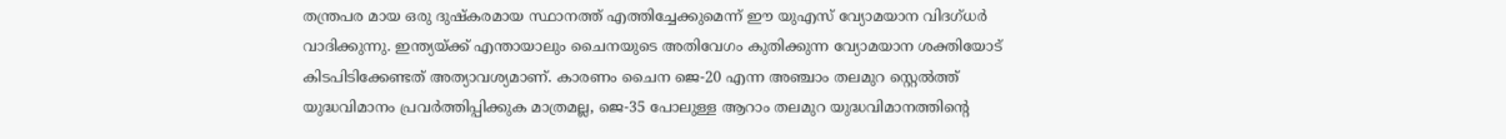തന്ത്രപര മായ ഒരു ദുഷ്‌കരമായ സ്ഥാനത്ത് എത്തിച്ചേക്കുമെന്ന് ഈ യുഎസ് വ്യോമയാന വിദഗ്ധര്‍ വാദിക്കുന്നു. ഇന്ത്യയ്‌ക്ക് എന്തായാലും ചൈനയുടെ അതിവേഗം കുതിക്കുന്ന വ്യോമയാന ശക്തിയോട് കിടപിടിക്കേണ്ടത് അത്യാവശ്യമാണ്. കാരണം ചൈന ജെ-20 എന്ന അഞ്ചാം തലമുറ സ്റ്റെൽത്ത് യുദ്ധവിമാനം പ്രവർത്തിപ്പിക്കുക മാത്രമല്ല, ജെ-35 പോലുള്ള ആറാം തലമുറ യുദ്ധവിമാനത്തിന്റെ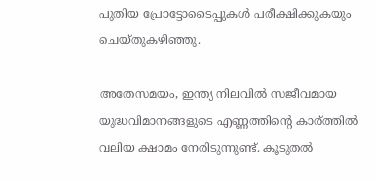പുതിയ പ്രോട്ടോടൈപ്പുകൾ പരീക്ഷിക്കുകയും ചെയ്തുകഴിഞ്ഞു.

അതേസമയം, ഇന്ത്യ നിലവിൽ സജീവമായ യുദ്ധവിമാനങ്ങളുടെ എണ്ണത്തിന്റെ കാര്ത്തില്‍ വലിയ ക്ഷാമം നേരിടുന്നുണ്ട്. കൂടുതല്‍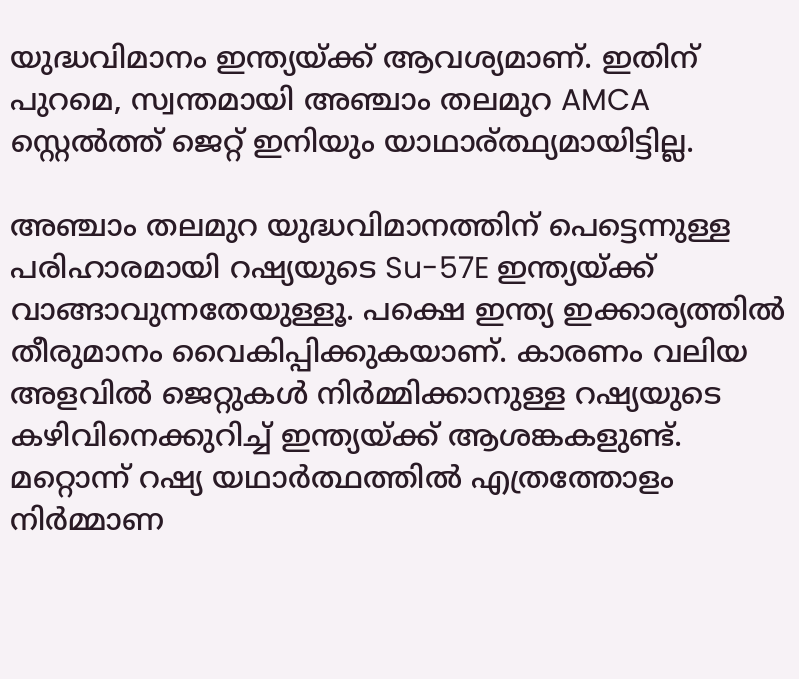യുദ്ധവിമാനം ഇന്ത്യയ്‌ക്ക് ആവശ്യമാണ്. ഇതിന് പുറമെ, സ്വന്തമായി അഞ്ചാം തലമുറ AMCA സ്റ്റെൽത്ത് ജെറ്റ് ഇനിയും യാഥാര‍്ത്ഥ്യമായിട്ടില്ല.

അഞ്ചാം തലമുറ യുദ്ധവിമാനത്തിന് പെട്ടെന്നുള്ള പരിഹാരമായി റഷ്യയുടെ Su-57E ഇന്ത്യയ്‌ക്ക് വാങ്ങാവുന്നതേയുള്ളൂ. പക്ഷെ ഇന്ത്യ ഇക്കാര്യത്തില്‍ തീരുമാനം വൈകിപ്പിക്കുകയാണ്. കാരണം വലിയ അളവിൽ ജെറ്റുകൾ നിർമ്മിക്കാനുള്ള റഷ്യയുടെ കഴിവിനെക്കുറിച്ച് ഇന്ത്യയ്‌ക്ക് ആശങ്കകളുണ്ട്. മറ്റൊന്ന് റഷ്യ യഥാർത്ഥത്തിൽ എത്രത്തോളം നിർമ്മാണ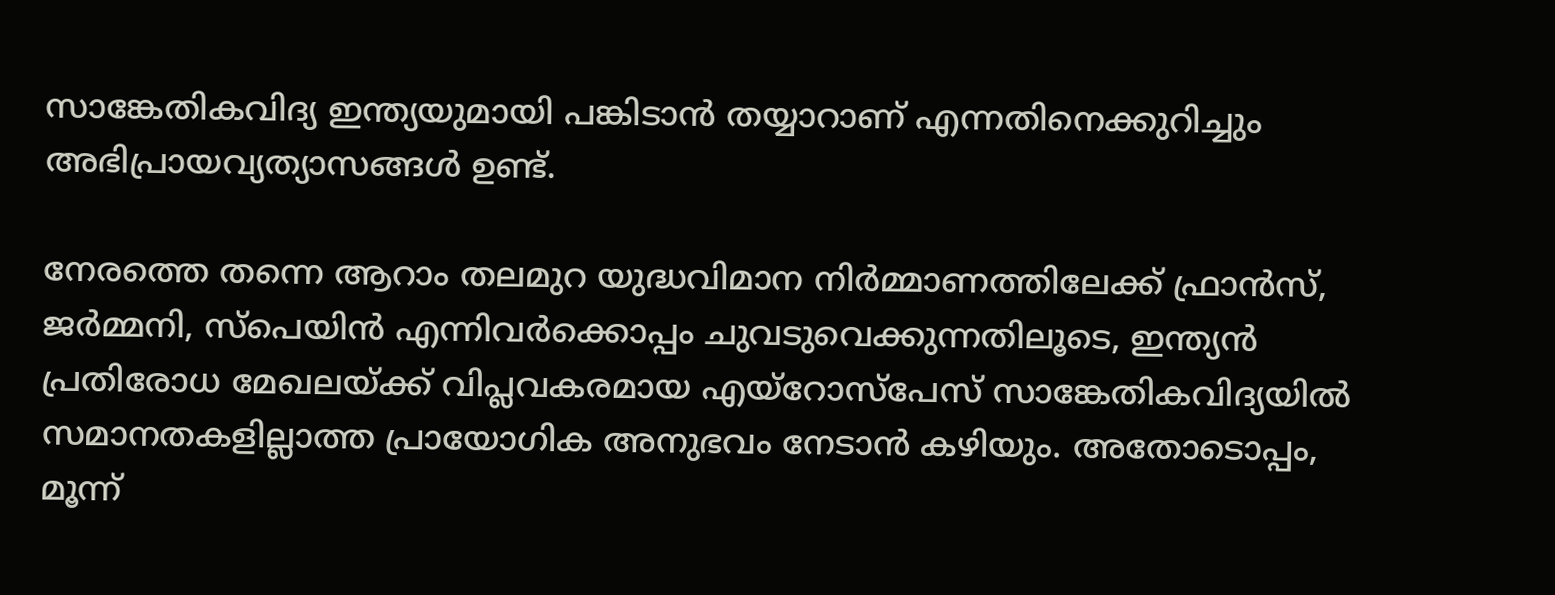സാങ്കേതികവിദ്യ ഇന്ത്യയുമായി പങ്കിടാൻ തയ്യാറാണ് എന്നതിനെക്കുറിച്ചും അഭിപ്രായവ്യത്യാസങ്ങള്‍ ഉണ്ട്.

നേരത്തെ തന്നെ ആറാം തലമുറ യുദ്ധവിമാന നിര്‍മ്മാണത്തിലേക്ക് ഫ്രാന്‍സ്, ജര്‍മ്മനി, സ്പെയിന്‍ എന്നിവര്‍ക്കൊപ്പം ചുവടുവെക്കുന്നതിലൂടെ, ഇന്ത്യൻ പ്രതിരോധ മേഖലയ്‌ക്ക് വിപ്ലവകരമായ എയ്‌റോസ്‌പേസ് സാങ്കേതികവിദ്യയിൽ സമാനതകളില്ലാത്ത പ്രായോഗിക അനുഭവം നേടാൻ കഴിയും. അതോടൊപ്പം, മൂന്ന്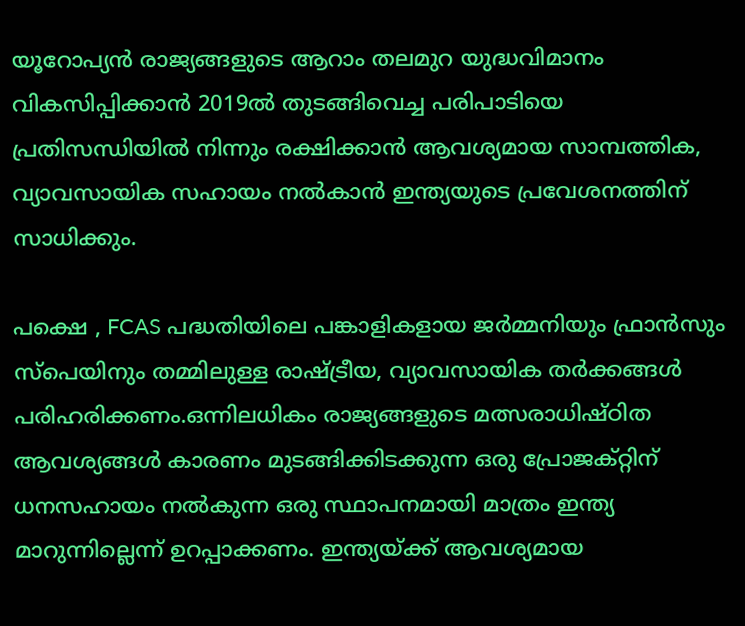യൂറോപ്യൻ രാജ്യങ്ങളുടെ ആറാം തലമുറ യുദ്ധവിമാനം വികസിപ്പിക്കാന്‍ 2019ല്‍ തുടങ്ങിവെച്ച പരിപാടിയെ പ്രതിസന്ധിയില്‍ നിന്നും രക്ഷിക്കാൻ ആവശ്യമായ സാമ്പത്തിക, വ്യാവസായിക സഹായം നല്‍കാന്‍ ഇന്ത്യയുടെ പ്രവേശനത്തിന് സാധിക്കും.

പക്ഷെ , FCAS പദ്ധതിയിലെ പങ്കാളികളായ ജര്‍മ്മനിയും ഫ്രാന്‍സും സ്പെയിനും തമ്മിലുള്ള രാഷ്‌ട്രീയ, വ്യാവസായിക തർക്കങ്ങൾ പരിഹരിക്കണം.ഒന്നിലധികം രാജ്യങ്ങളുടെ മത്സരാധിഷ്ഠിത ആവശ്യങ്ങൾ കാരണം മുടങ്ങിക്കിടക്കുന്ന ഒരു പ്രോജക്റ്റിന് ധനസഹായം നൽകുന്ന ഒരു സ്ഥാപനമായി മാത്രം ഇന്ത്യ മാറുന്നില്ലെന്ന് ഉറപ്പാക്കണം. ഇന്ത്യയ്‌ക്ക് ആവശ്യമായ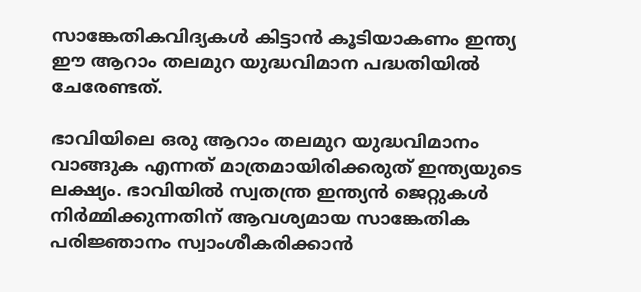സാങ്കേതികവിദ്യകള്‍ കിട്ടാന്‍ കൂടിയാകണം ഇന്ത്യ ഈ ആറാം തലമുറ യുദ്ധവിമാന പദ്ധതിയില്‍ ചേരേണ്ടത്.

ഭാവിയിലെ ഒരു ആറാം തലമുറ യുദ്ധവിമാനം വാങ്ങുക എന്നത് മാത്രമായിരിക്കരുത് ഇന്ത്യയുടെ ലക്ഷ്യം. ഭാവിയിൽ സ്വതന്ത്ര ഇന്ത്യൻ ജെറ്റുകൾ നിർമ്മിക്കുന്നതിന് ആവശ്യമായ സാങ്കേതിക പരിജ്ഞാനം സ്വാംശീകരിക്കാന്‍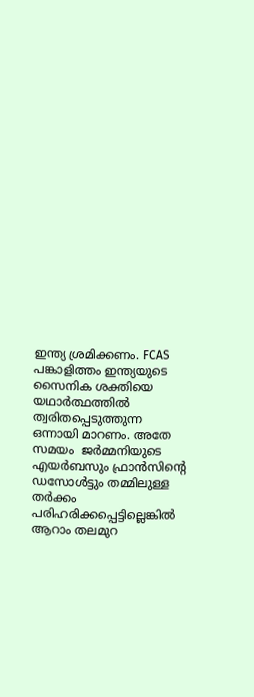ഇന്ത്യ ശ്രമിക്കണം. FCAS പങ്കാളിത്തം ഇന്ത്യയുടെ സൈനിക ശക്തിയെ യഥാർത്ഥത്തിൽ ത്വരിതപ്പെടുത്തുന്ന ഒന്നായി മാറണം. അതേ സമയം  ജര്‍മ്മനിയുടെ എയര്‍ബസും ഫ്രാന്‍സിന്റെ ഡസോള്‍ട്ടും തമ്മിലുള്ള തര്‍ക്കം പരിഹരിക്കപ്പെട്ടില്ലെങ്കില്‍ ആറാം തലമുറ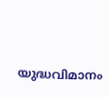യുദ്ധവിമാനം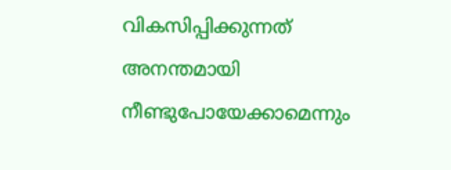വികസിപ്പിക്കുന്നത് അനന്തമായി നീണ്ടുപോയേക്കാമെന്നും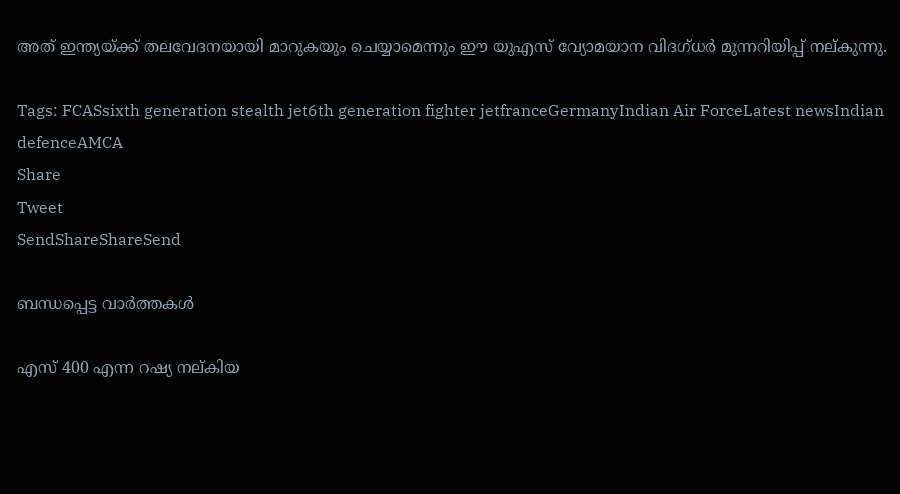അത് ഇന്ത്യയ്‌ക്ക് തലവേദനയായി മാറുകയും ചെയ്യാമെന്നും ഈ യുഎസ് വ്യോമയാന വിദഗ്ധര്‍ മുന്നറിയിപ്പ് നല‍്കുന്നു.

Tags: FCASsixth generation stealth jet6th generation fighter jetfranceGermanyIndian Air ForceLatest newsIndian defenceAMCA
Share
Tweet
SendShareShareSend

ബന്ധപ്പെട്ട വാര്‍ത്തകള്‍

എസ് 400 എന്ന റഷ്യ നല്കിയ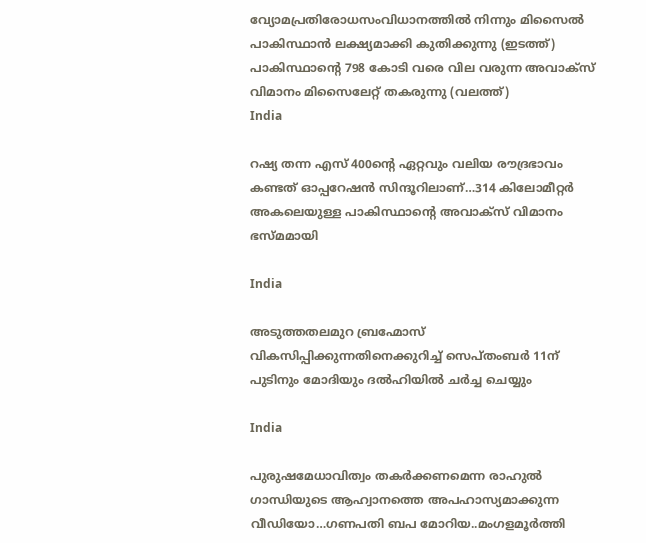വ്യോമപ്രതിരോധസംവിധാനത്തില്‍ നിന്നും മിസൈല്‍ പാകിസ്ഥാന്‍ ലക്ഷ്യമാക്കി കുതിക്കുന്നു (ഇടത്ത്) പാകിസ്ഥാന്‍റെ 798 കോടി വരെ വില വരുന്ന അവാക്സ് വിമാനം മിസൈലേറ്റ് തകരുന്നു (വലത്ത്)
India

റഷ്യ തന്ന എസ് 400ന്റെ ഏറ്റവും വലിയ രൗദ്രഭാവം കണ്ടത് ഓപ്പറേഷന്‍ സിന്ദൂറിലാണ്…314 കിലോമീറ്റര്‍ അകലെയുള്ള പാകിസ്ഥാന്റെ അവാക്സ് വിമാനം ഭസ്മമായി

India

അടുത്തതലമുറ ബ്രഹ്മോസ് വികസിപ്പിക്കുന്നതിനെക്കുറിച്ച് സെപ്തംബര്‍ 11ന് പുടിനും മോദിയും ദല്‍ഹിയില്‍ ചര്‍ച്ച ചെയ്യും

India

പുരുഷമേധാവിത്വം തകര്‍ക്കണമെന്ന രാഹുല്‍ ഗാന്ധിയുടെ ആഹ്വാനത്തെ അപഹാസ്യമാക്കുന്ന വീഡിയോ…ഗണപതി ബപ മോറിയ..മംഗളമൂര്‍ത്തി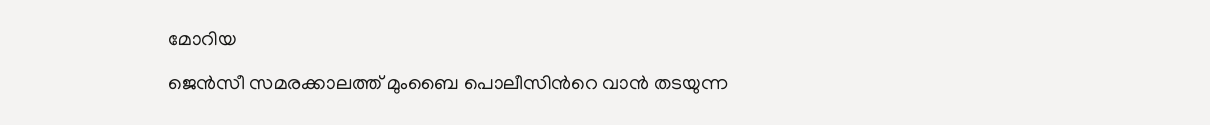മോറിയ

ജെന്‍സീ സമരക്കാലത്ത് മുംബൈ പൊലീസിന്‍റെ വാന്‍ തടയുന്ന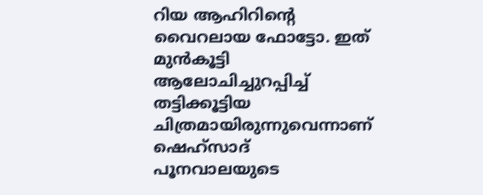റിയ ആഹിറിന്‍റെ വൈറലായ ഫോട്ടോ. ഇത് മുന്‍കൂട്ടി ആലോചിച്ചുറപ്പിച്ച് തട്ടിക്കൂട്ടിയ ചിത്രമായിരുന്നുവെന്നാണ് ഷെഹ്സാദ് പൂനവാലയുടെ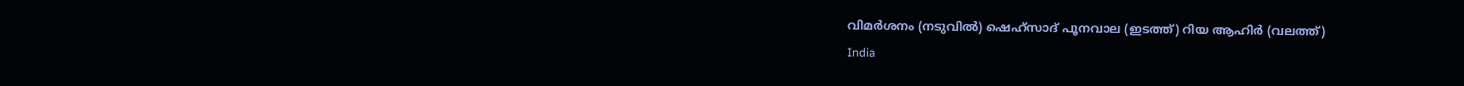വിമര്‍ശനം (നടുവില്‍) ഷെഹ്സാദ് പൂനവാല (ഇടത്ത്) റിയ ആഹിര്‍ (വലത്ത്)
India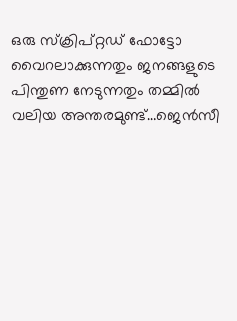ഒരു സ്ക്രിപ്റ്റഡ് ഫോട്ടോ വൈറലാക്കുന്നതും ജനങ്ങളുടെ പിന്തുണ നേടുന്നതും തമ്മില്‍ വലിയ അന്തരമുണ്ട്…ജെന്‍സീ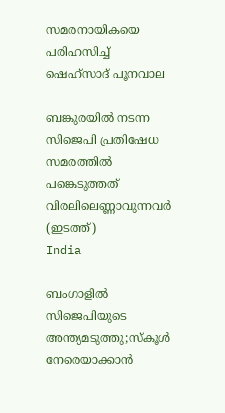സമരനായികയെ പരിഹസിച്ച് ഷെഹ്സാദ് പൂനവാല

ബങ്കുരയില്‍ നടന്ന സിജെപി പ്രതിഷേധ സമരത്തില്‍ പങ്കെടുത്തത് വിരലിലെണ്ണാവുന്നവര്‍ (ഇടത്ത്)
India

ബംഗാളില്‍ സിജെപിയുടെ അന്ത്യമടുത്തു;സ്കൂള്‍ നേരെയാക്കാന്‍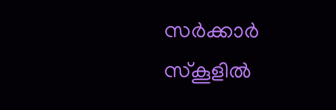സര്‍ക്കാര്‍ സ്കൂളില്‍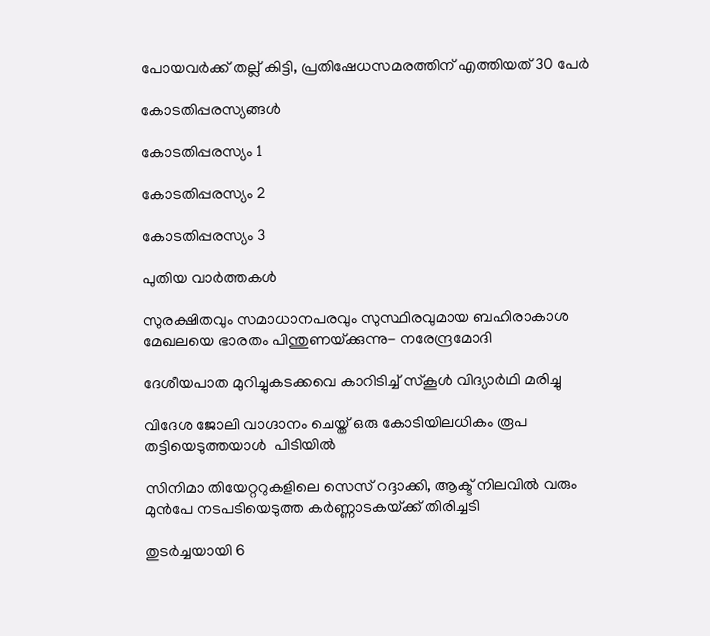പോയവര്‍ക്ക് തല്ല് കിട്ടി, പ്രതിഷേധസമരത്തിന് എത്തിയത് 30 പേര്‍

കോടതിപ്പരസ്യങ്ങള്‍

കോടതിപ്പരസ്യം 1

കോടതിപ്പരസ്യം 2

കോടതിപ്പരസ്യം 3

പുതിയ വാര്‍ത്തകള്‍

സുരക്ഷിതവും സമാധാനപരവും സുസ്ഥിരവുമായ ബഹിരാകാശ മേഖലയെ ഭാരതം പിന്തുണയ്‌ക്കുന്നു- നരേന്ദ്രമോദി

ദേശീയപാത മുറിച്ചുകടക്കവെ കാറിടിച്ച് സ്‌കൂള്‍ വിദ്യാര്‍ഥി മരിച്ചു

വിദേശ ജോലി വാഗ്ദാനം ചെയ്ത് ഒരു കോടിയിലധികം രൂപ തട്ടിയെടുത്തയാള്‍  പിടിയില്‍

സിനിമാ തിയേറ്ററുകളിലെ സെസ് റദ്ദാക്കി, ആക്ട് നിലവില്‍ വരും മുന്‍പേ നടപടിയെടുത്ത കര്‍ണ്ണാടകയ്‌ക്ക് തിരിച്ചടി

തുടര്‍ച്ചയായി 6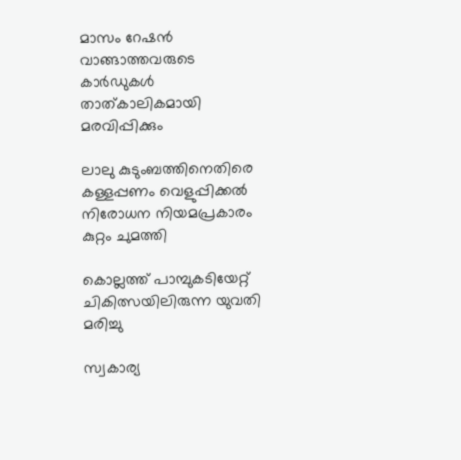മാസം റേഷന്‍ വാങ്ങാത്തവരുടെ കാര്‍ഡുകള്‍ താത്കാലികമായി മരവിപ്പിക്കും

ലാലു കുടുംബത്തിനെതിരെ കള്ളപ്പണം വെളുപ്പിക്കല്‍ നിരോധന നിയമപ്രകാരം കുറ്റം ചുമത്തി

കൊല്ലത്ത് പാമ്പുകടിയേറ്റ് ചികിത്സയിലിരുന്ന യുവതി മരിച്ചു

സ്വകാര്യ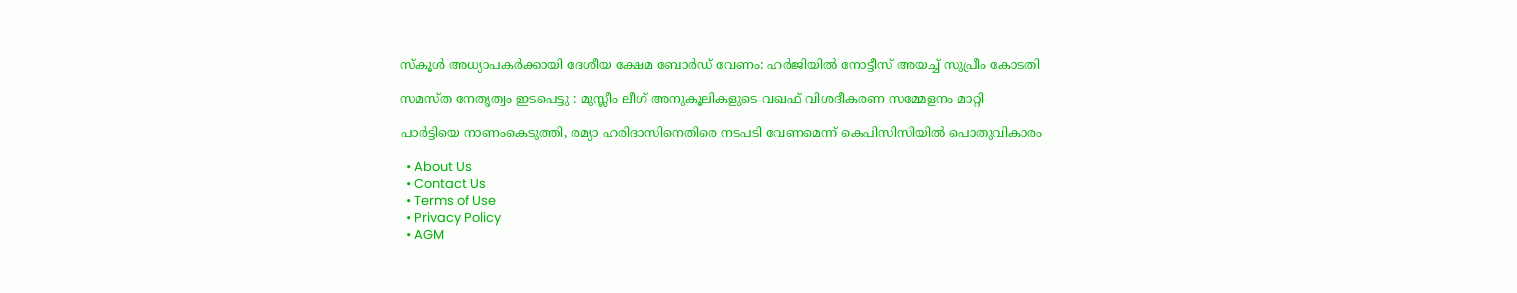സ്‌കൂള്‍ അധ്യാപകര്‍ക്കായി ദേശീയ ക്ഷേമ ബോര്‍ഡ് വേണം: ഹര്‍ജിയില്‍ നോട്ടീസ് അയച്ച് സുപ്രീം കോടതി

സമസ്ത നേതൃത്വം ഇടപെട്ടു : മുസ്ലീം ലീഗ് അനുകൂലികളുടെ വഖഫ് വിശദീകരണ സമ്മേളനം മാറ്റി

പാര്‍ട്ടിയെ നാണംകെടുത്തി, രമ്യാ ഹരിദാസിനെതിരെ നടപടി വേണമെന്ന് കെപിസിസിയില്‍ പൊതുവികാരം

  • About Us
  • Contact Us
  • Terms of Use
  • Privacy Policy
  • AGM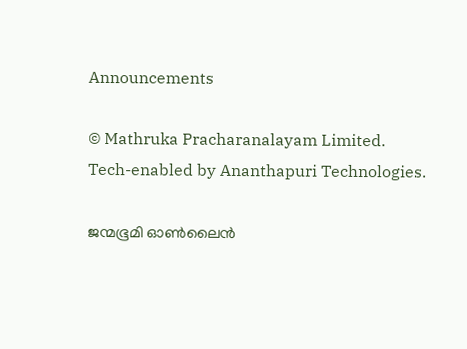Announcements

© Mathruka Pracharanalayam Limited.
Tech-enabled by Ananthapuri Technologies.

ജന്മഭൂമി ഓണ്‍ലൈന്‍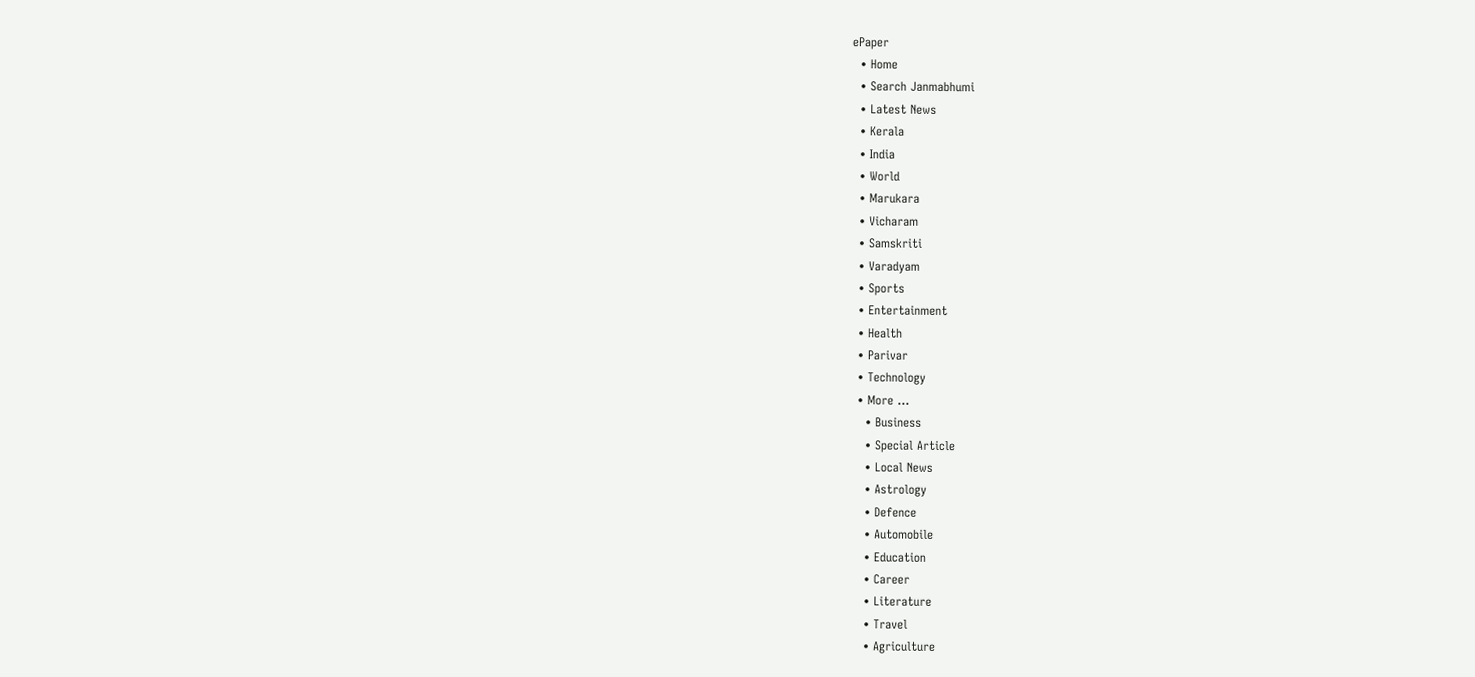ePaper
  • Home
  • Search Janmabhumi
  • Latest News
  • Kerala
  • India
  • World
  • Marukara
  • Vicharam
  • Samskriti
  • Varadyam
  • Sports
  • Entertainment
  • Health
  • Parivar
  • Technology
  • More …
    • Business
    • Special Article
    • Local News
    • Astrology
    • Defence
    • Automobile
    • Education
    • Career
    • Literature
    • Travel
    • Agriculture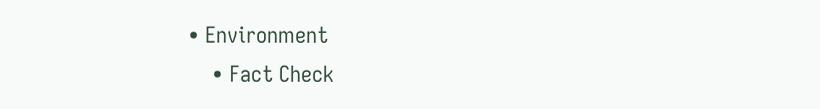• Environment
    • Fact Check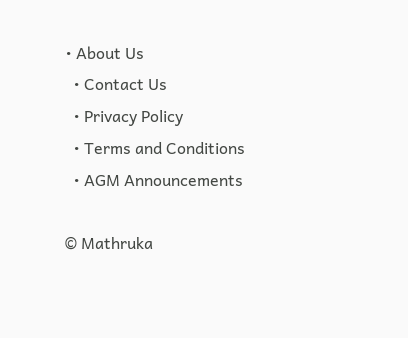• About Us
  • Contact Us
  • Privacy Policy
  • Terms and Conditions
  • AGM Announcements

© Mathruka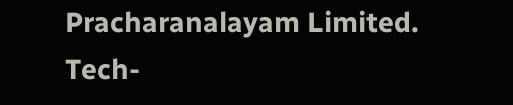Pracharanalayam Limited.
Tech-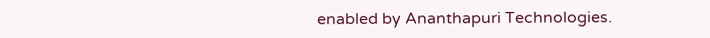enabled by Ananthapuri Technologies.